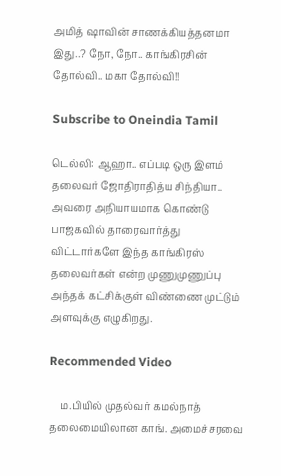அமித் ஷாவின் சாணக்கியத்தனமா இது..? நோ, நோ.. காங்கிரசின் தோல்வி.. மகா தோல்வி!!

Subscribe to Oneindia Tamil

டெல்லி: ஆஹா.. எப்படி ஒரு இளம் தலைவர் ஜோதிராதித்ய சிந்தியா.. அவரை அநியாயமாக கொண்டு பாஜகவில் தாரைவார்த்து விட்டார்களே இந்த காங்கிரஸ் தலைவர்கள் என்ற முணுமுணுப்பு அந்தக் கட்சிக்குள் விண்ணை முட்டும் அளவுக்கு எழுகிறது.

Recommended Video

    ம.பியில் முதல்வர் கமல்நாத் தலைமையிலான காங். அமைச்சரவை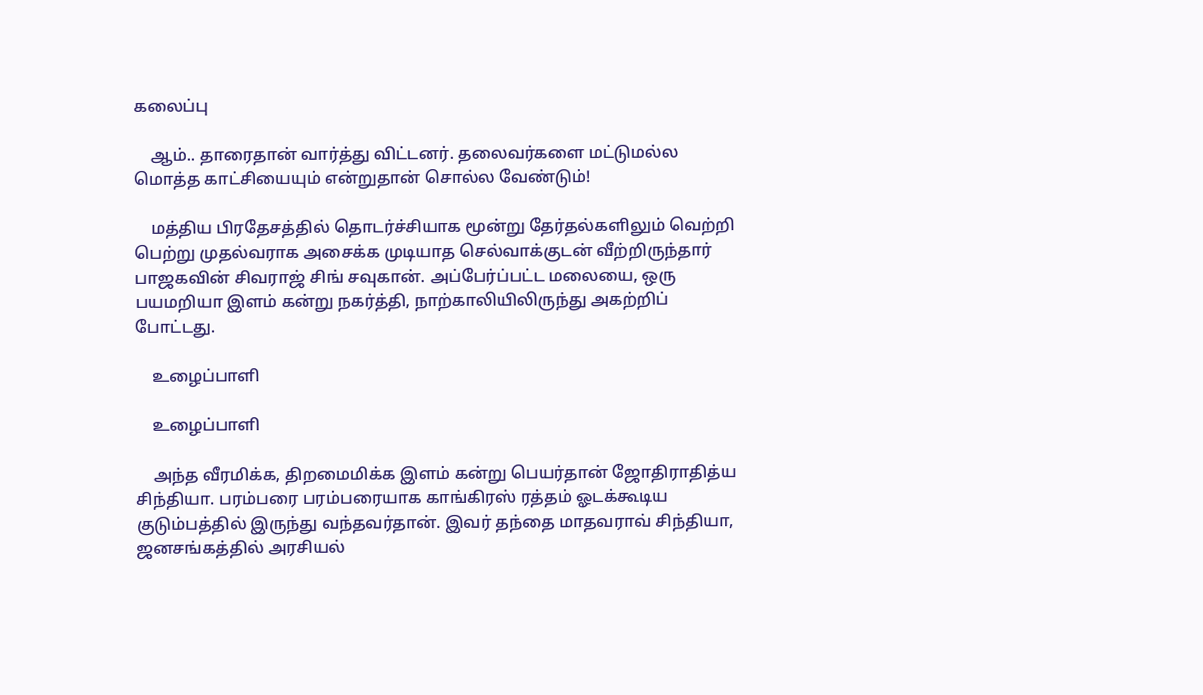கலைப்பு

    ஆம்.. தாரைதான் வார்த்து விட்டனர். தலைவர்களை மட்டுமல்ல மொத்த காட்சியையும் என்றுதான் சொல்ல வேண்டும்!

    மத்திய பிரதேசத்தில் தொடர்ச்சியாக மூன்று தேர்தல்களிலும் வெற்றி பெற்று முதல்வராக அசைக்க முடியாத செல்வாக்குடன் வீற்றிருந்தார் பாஜகவின் சிவராஜ் சிங் சவுகான். அப்பேர்ப்பட்ட மலையை, ஒரு பயமறியா இளம் கன்று நகர்த்தி, நாற்காலியிலிருந்து அகற்றிப் போட்டது.

    உழைப்பாளி

    உழைப்பாளி

    அந்த வீரமிக்க, திறமைமிக்க இளம் கன்று பெயர்தான் ஜோதிராதித்ய சிந்தியா. பரம்பரை பரம்பரையாக காங்கிரஸ் ரத்தம் ஓடக்கூடிய குடும்பத்தில் இருந்து வந்தவர்தான். இவர் தந்தை மாதவராவ் சிந்தியா, ஜனசங்கத்தில் அரசியல்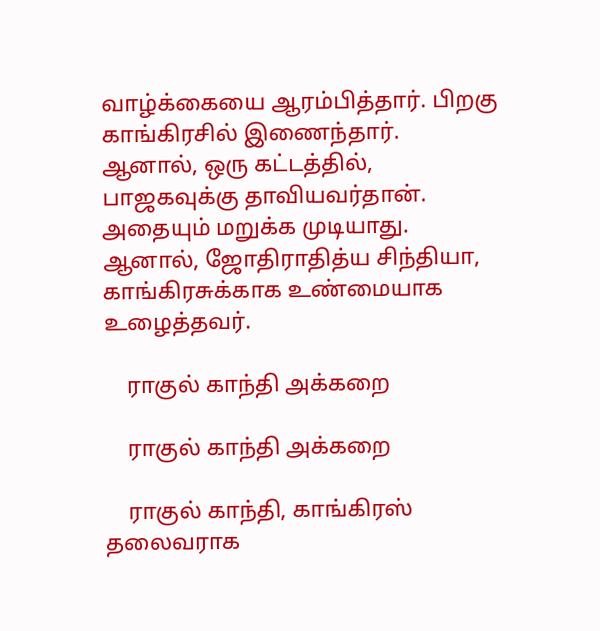வாழ்க்கையை ஆரம்பித்தார். பிறகு காங்கிரசில் இணைந்தார். ஆனால், ஒரு கட்டத்தில், பாஜகவுக்கு தாவியவர்தான். அதையும் மறுக்க முடியாது. ஆனால், ஜோதிராதித்ய சிந்தியா, காங்கிரசுக்காக உண்மையாக உழைத்தவர்.

    ராகுல் காந்தி அக்கறை

    ராகுல் காந்தி அக்கறை

    ராகுல் காந்தி, காங்கிரஸ் தலைவராக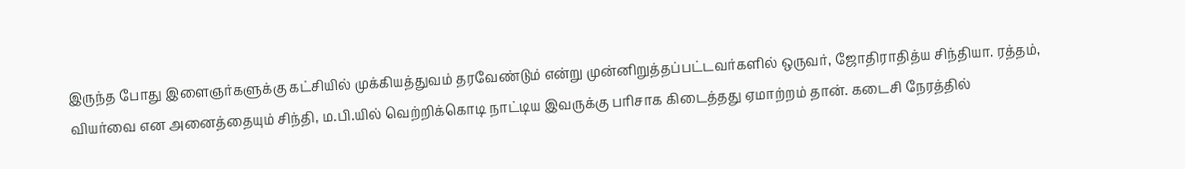இருந்த போது இளைஞர்களுக்கு கட்சியில் முக்கியத்துவம் தரவேண்டும் என்று முன்னிறுத்தப்பட்டவர்களில் ஒருவர், ஜோதிராதித்ய சிந்தியா. ரத்தம், வியர்வை என அனைத்தையும் சிந்தி, ம.பி.யில் வெற்றிக்கொடி நாட்டிய இவருக்கு பரிசாக கிடைத்தது ஏமாற்றம் தான். கடைசி நேரத்தில்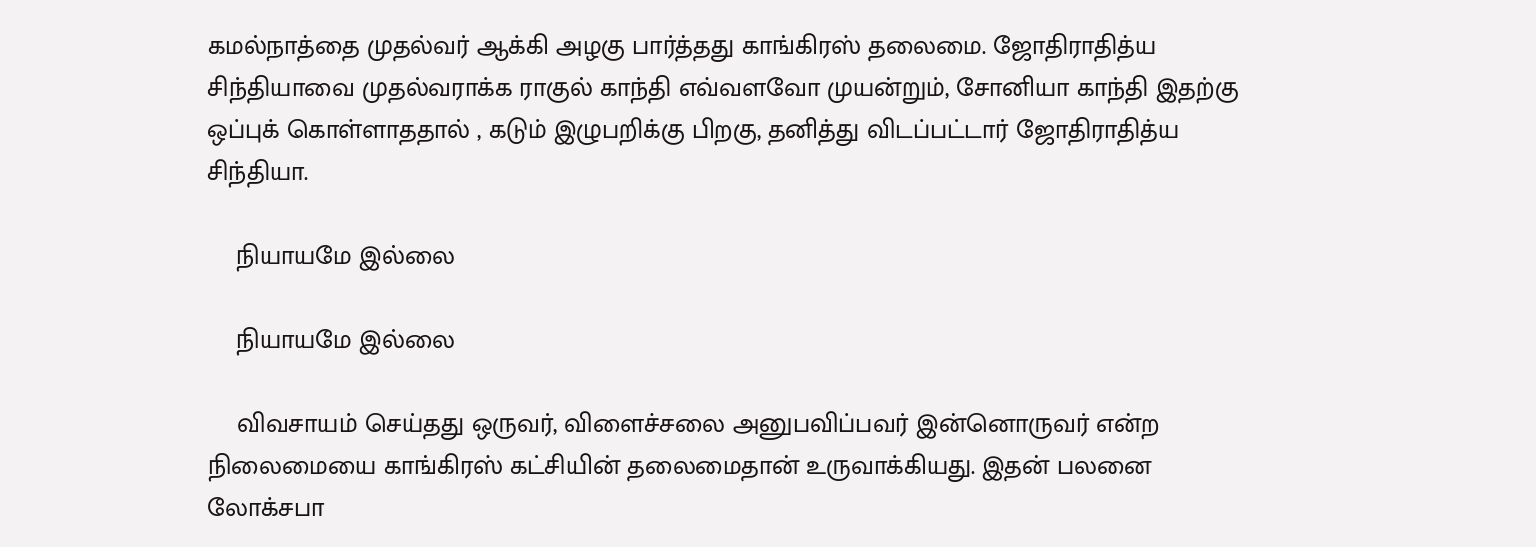கமல்நாத்தை முதல்வர் ஆக்கி அழகு பார்த்தது காங்கிரஸ் தலைமை. ஜோதிராதித்ய சிந்தியாவை முதல்வராக்க ராகுல் காந்தி எவ்வளவோ முயன்றும், சோனியா காந்தி இதற்கு ஒப்புக் கொள்ளாததால் , கடும் இழுபறிக்கு பிறகு, தனித்து விடப்பட்டார் ஜோதிராதித்ய சிந்தியா.

    நியாயமே இல்லை

    நியாயமே இல்லை

    விவசாயம் செய்தது ஒருவர், விளைச்சலை அனுபவிப்பவர் இன்னொருவர் என்ற நிலைமையை காங்கிரஸ் கட்சியின் தலைமைதான் உருவாக்கியது. இதன் பலனை லோக்சபா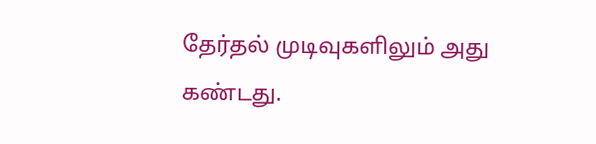தேர்தல் முடிவுகளிலும் அது கண்டது.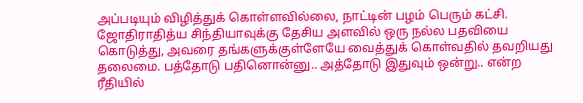அப்படியும் விழித்துக் கொள்ளவில்லை, நாட்டின் பழம் பெரும் கட்சி. ஜோதிராதித்ய சிந்தியாவுக்கு தேசிய அளவில் ஒரு நல்ல பதவியை கொடுத்து, அவரை தங்களுக்குள்ளேயே வைத்துக் கொள்வதில் தவறியது தலைமை. பத்தோடு பதினொன்னு.. அத்தோடு இதுவும் ஒன்று.. என்ற ரீதியில்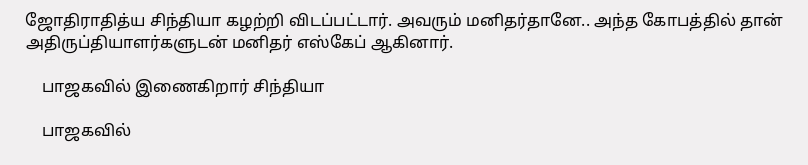ஜோதிராதித்ய சிந்தியா கழற்றி விடப்பட்டார். அவரும் மனிதர்தானே.. அந்த கோபத்தில் தான் அதிருப்தியாளர்களுடன் மனிதர் எஸ்கேப் ஆகினார்.

    பாஜகவில் இணைகிறார் சிந்தியா

    பாஜகவில்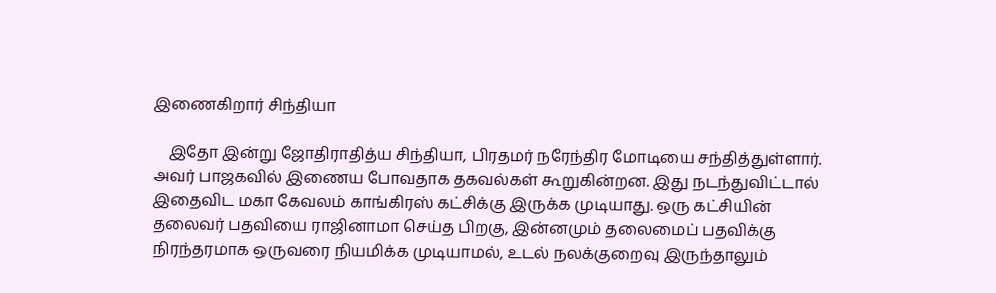இணைகிறார் சிந்தியா

    இதோ இன்று ஜோதிராதித்ய சிந்தியா, பிரதமர் நரேந்திர மோடியை சந்தித்துள்ளார். அவர் பாஜகவில் இணைய போவதாக தகவல்கள் கூறுகின்றன. இது நடந்துவிட்டால் இதைவிட மகா கேவலம் காங்கிரஸ் கட்சிக்கு இருக்க முடியாது. ஒரு கட்சியின் தலைவர் பதவியை ராஜினாமா செய்த பிறகு, இன்னமும் தலைமைப் பதவிக்கு நிரந்தரமாக ஒருவரை நியமிக்க முடியாமல், உடல் நலக்குறைவு இருந்தாலும்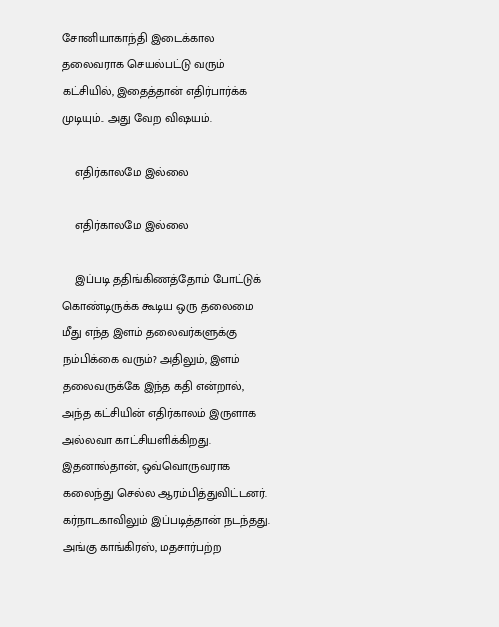சோனியாகாந்தி இடைக்கால தலைவராக செயல்பட்டு வரும் கட்சியில், இதைத்தான் எதிர்பார்க்க முடியும்.. அது வேற விஷயம்.

    எதிர்காலமே இல்லை

    எதிர்காலமே இல்லை

    இப்படி ததிங்கிணத்தோம் போட்டுக் கொண்டிருக்க கூடிய ஒரு தலைமை மீது எந்த இளம் தலைவர்களுக்கு நம்பிக்கை வரும்? அதிலும், இளம் தலைவருக்கே இந்த கதி என்றால், அந்த கட்சியின் எதிர்காலம் இருளாக அல்லவா காட்சியளிக்கிறது. இதனால்தான், ஒவ்வொருவராக கலைந்து செல்ல ஆரம்பித்துவிட்டனர். கர்நாடகாவிலும் இப்படித்தான் நடந்தது. அங்கு காங்கிரஸ், மதசார்பற்ற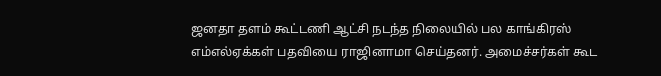ஜனதா தளம் கூட்டணி ஆட்சி நடந்த நிலையில் பல காங்கிரஸ் எம்எல்ஏக்கள் பதவியை ராஜினாமா செய்தனர். அமைச்சர்கள் கூட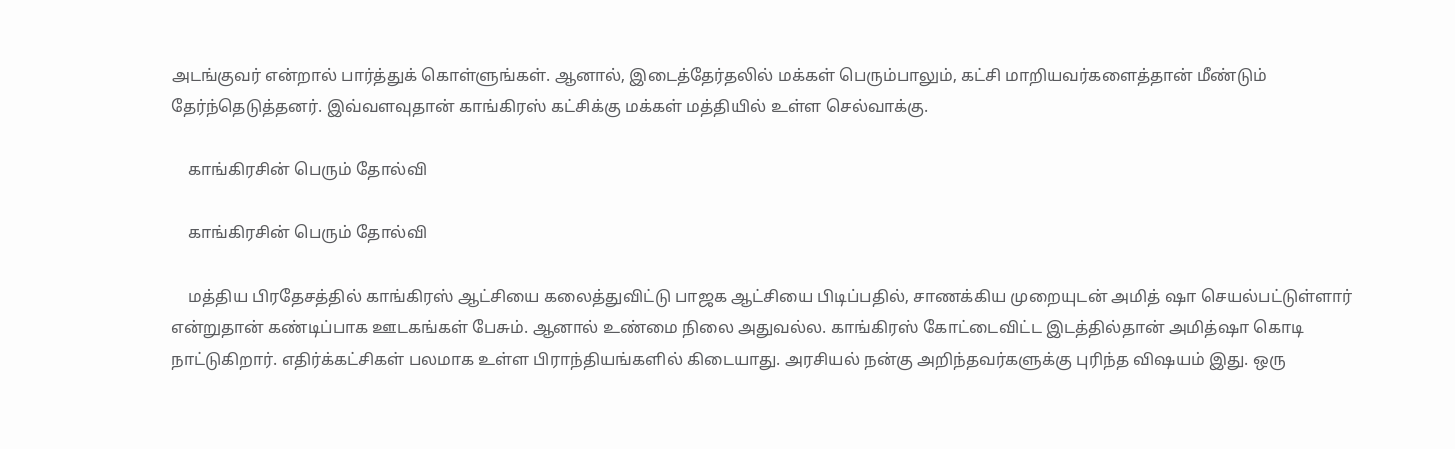அடங்குவர் என்றால் பார்த்துக் கொள்ளுங்கள். ஆனால், இடைத்தேர்தலில் மக்கள் பெரும்பாலும், கட்சி மாறியவர்களைத்தான் மீண்டும் தேர்ந்தெடுத்தனர். இவ்வளவுதான் காங்கிரஸ் கட்சிக்கு மக்கள் மத்தியில் உள்ள செல்வாக்கு.

    காங்கிரசின் பெரும் தோல்வி

    காங்கிரசின் பெரும் தோல்வி

    மத்திய பிரதேசத்தில் காங்கிரஸ் ஆட்சியை கலைத்துவிட்டு பாஜக ஆட்சியை பிடிப்பதில், சாணக்கிய முறையுடன் அமித் ஷா செயல்பட்டுள்ளார் என்றுதான் கண்டிப்பாக ஊடகங்கள் பேசும். ஆனால் உண்மை நிலை அதுவல்ல. காங்கிரஸ் கோட்டைவிட்ட இடத்தில்தான் அமித்ஷா கொடி நாட்டுகிறார். எதிர்க்கட்சிகள் பலமாக உள்ள பிராந்தியங்களில் கிடையாது. அரசியல் நன்கு அறிந்தவர்களுக்கு புரிந்த விஷயம் இது. ஒரு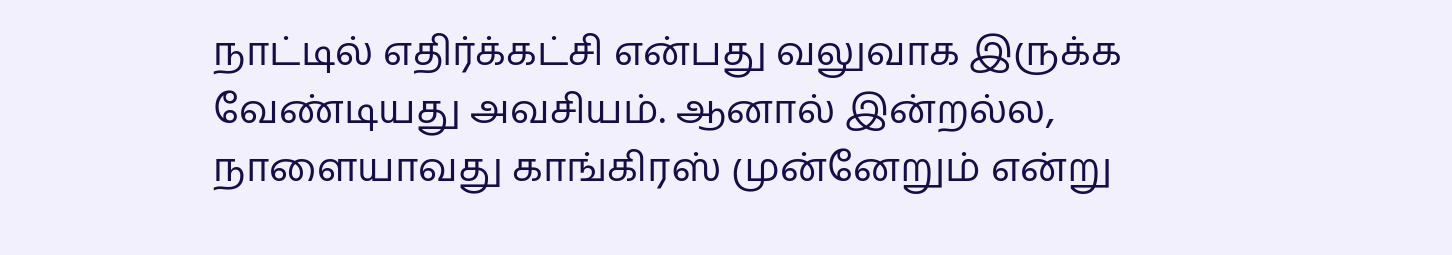நாட்டில் எதிர்க்கட்சி என்பது வலுவாக இருக்க வேண்டியது அவசியம். ஆனால் இன்றல்ல, நாளையாவது காங்கிரஸ் முன்னேறும் என்று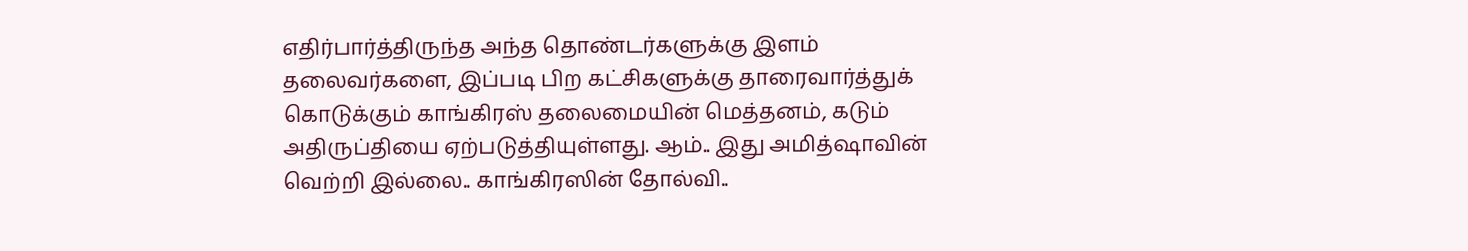எதிர்பார்த்திருந்த அந்த தொண்டர்களுக்கு இளம் தலைவர்களை, இப்படி பிற கட்சிகளுக்கு தாரைவார்த்துக் கொடுக்கும் காங்கிரஸ் தலைமையின் மெத்தனம், கடும் அதிருப்தியை ஏற்படுத்தியுள்ளது. ஆம்.. இது அமித்ஷாவின் வெற்றி இல்லை.. காங்கிரஸின் தோல்வி..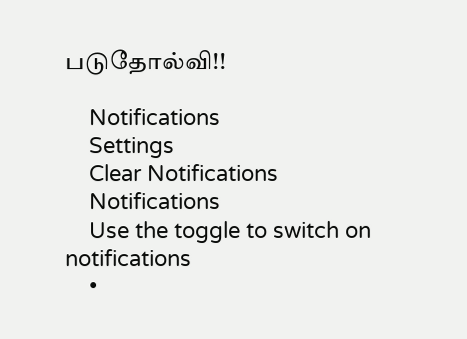படுதோல்வி!!

    Notifications
    Settings
    Clear Notifications
    Notifications
    Use the toggle to switch on notifications
    •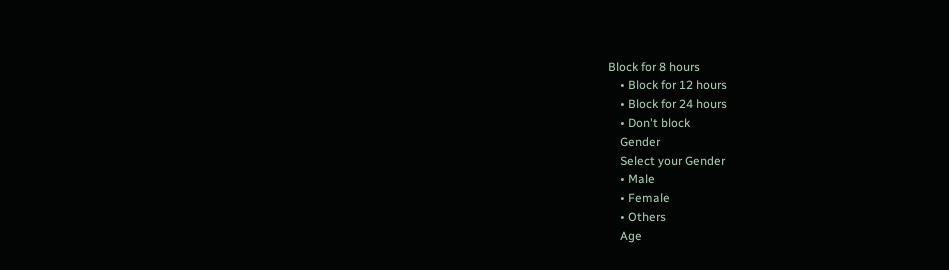Block for 8 hours
    • Block for 12 hours
    • Block for 24 hours
    • Don't block
    Gender
    Select your Gender
    • Male
    • Female
    • Others
    Age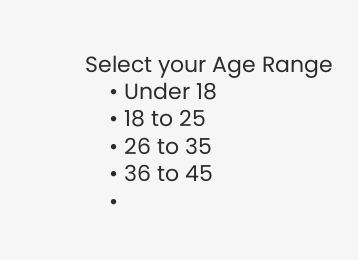Select your Age Range
    • Under 18
    • 18 to 25
    • 26 to 35
    • 36 to 45
    •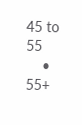45 to 55
    • 55+